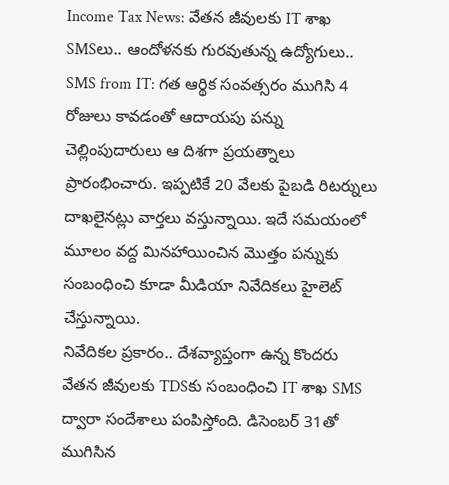Income Tax News: వేతన జీవులకు IT శాఖ SMSలు.. ఆందోళనకు గురవుతున్న ఉద్యోగులు..
SMS from IT: గత ఆర్థిక సంవత్సరం ముగిసి 4 రోజులు కావడంతో ఆదాయపు పన్ను చెల్లింపుదారులు ఆ దిశగా ప్రయత్నాలు ప్రారంభించారు. ఇప్పటికే 20 వేలకు పైబడి రిటర్నులు దాఖలైనట్లు వార్తలు వస్తున్నాయి. ఇదే సమయంలో మూలం వద్ద మినహాయించిన మొత్తం పన్నుకు సంబంధించి కూడా మీడియా నివేదికలు హైలెట్ చేస్తున్నాయి.
నివేదికల ప్రకారం.. దేశవ్యాప్తంగా ఉన్న కొందరు వేతన జీవులకు TDSకు సంబంధించి IT శాఖ SMS ద్వారా సందేశాలు పంపిస్తోంది. డిసెంబర్ 31తో ముగిసిన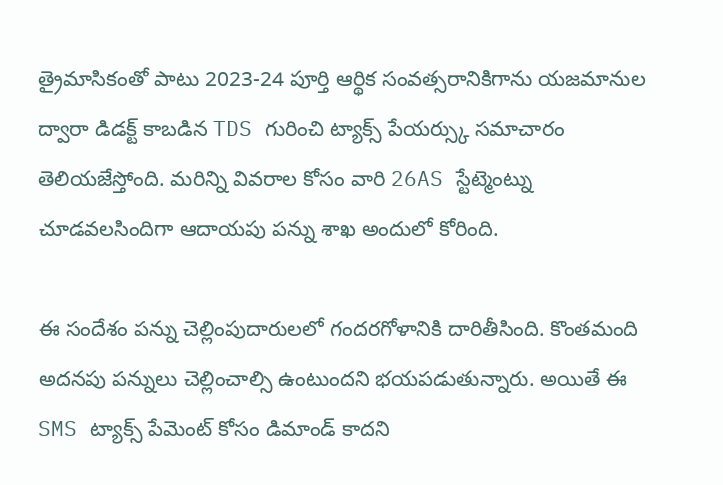త్రైమాసికంతో పాటు 2023-24 పూర్తి ఆర్థిక సంవత్సరానికిగాను యజమానుల ద్వారా డిడక్ట్ కాబడిన TDS గురించి ట్యాక్స్ పేయర్స్కు సమాచారం తెలియజేస్తోంది. మరిన్ని వివరాల కోసం వారి 26AS స్టేట్మెంట్ను చూడవలసిందిగా ఆదాయపు పన్ను శాఖ అందులో కోరింది.

ఈ సందేశం పన్ను చెల్లింపుదారులలో గందరగోళానికి దారితీసింది. కొంతమంది అదనపు పన్నులు చెల్లించాల్సి ఉంటుందని భయపడుతున్నారు. అయితే ఈ SMS ట్యాక్స్ పేమెంట్ కోసం డిమాండ్ కాదని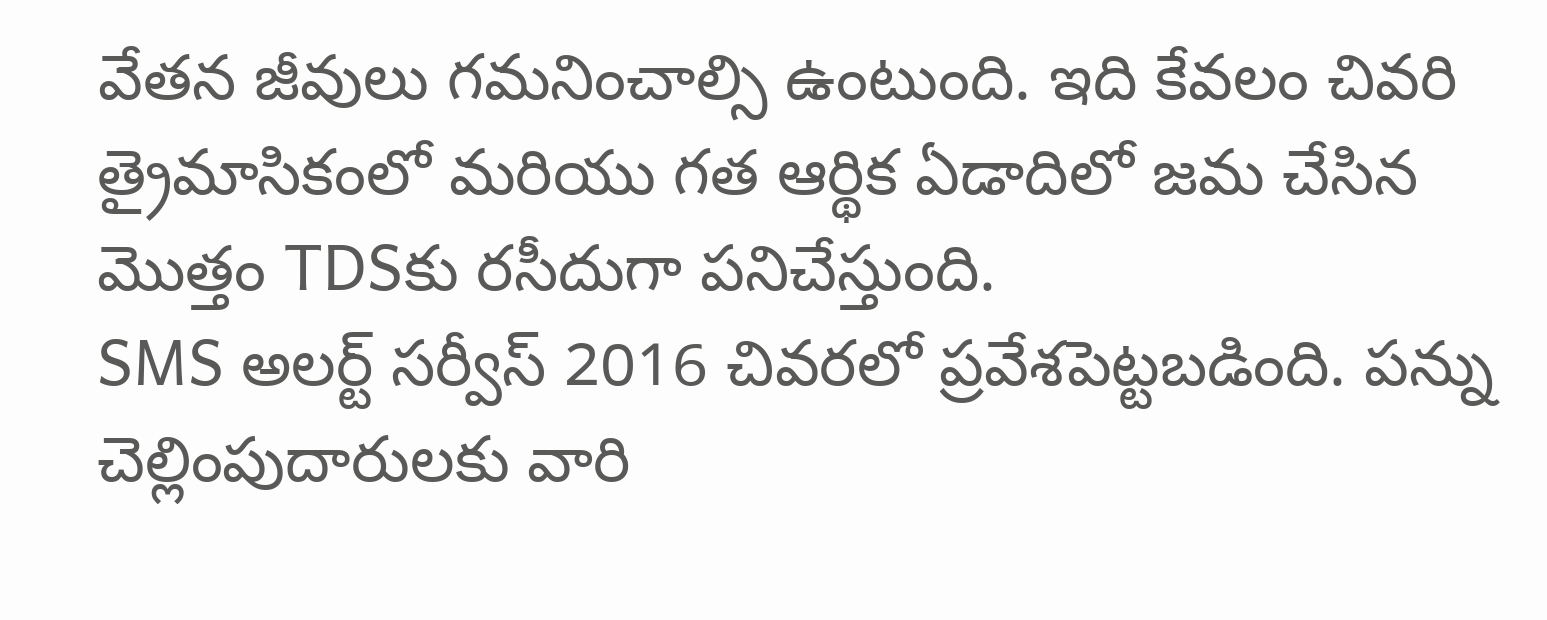వేతన జీవులు గమనించాల్సి ఉంటుంది. ఇది కేవలం చివరి త్రైమాసికంలో మరియు గత ఆర్థిక ఏడాదిలో జమ చేసిన మొత్తం TDSకు రసీదుగా పనిచేస్తుంది.
SMS అలర్ట్ సర్వీస్ 2016 చివరలో ప్రవేశపెట్టబడింది. పన్ను చెల్లింపుదారులకు వారి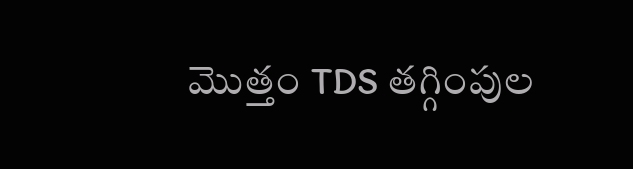మొత్తం TDS తగ్గింపుల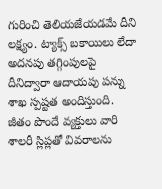గురించి తెలియజేయడమే దీని లక్ష్యం. ట్యాక్స్ బకాయిలు లేదా అదనపు తగ్గింపులపై దీనిద్వారా ఆదాయపు పన్ను శాఖ స్పష్టత అందిస్తుంది. జీతం పొందే వ్యక్తులు వారి శాలరీ స్లిప్లతో వివరాలను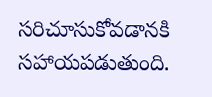సరిచూసుకోవడానకి సహాయపడుతుంది.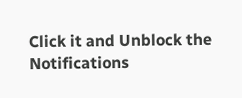Click it and Unblock the Notifications